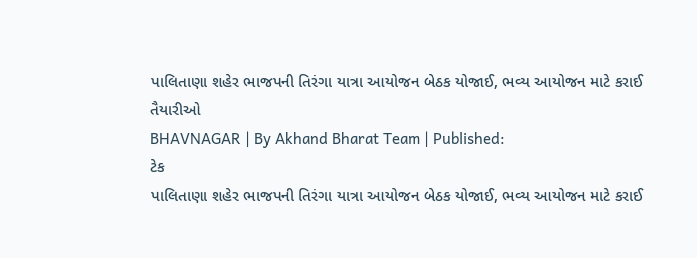પાલિતાણા શહેર ભાજપની તિરંગા યાત્રા આયોજન બેઠક યોજાઈ, ભવ્ય આયોજન માટે કરાઈ તૈયારીઓ
BHAVNAGAR | By Akhand Bharat Team | Published:
ટેક
પાલિતાણા શહેર ભાજપની તિરંગા યાત્રા આયોજન બેઠક યોજાઈ, ભવ્ય આયોજન માટે કરાઈ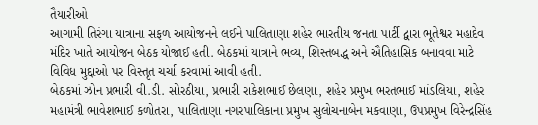તૈયારીઓ
આગામી તિરંગા યાત્રાના સફળ આયોજનને લઈને પાલિતાણા શહેર ભારતીય જનતા પાર્ટી દ્વારા ભૂતેશ્વર મહાદેવ મંદિર ખાતે આયોજન બેઠક યોજાઈ હતી. બેઠકમાં યાત્રાને ભવ્ય, શિસ્તબદ્ધ અને ઐતિહાસિક બનાવવા માટે વિવિધ મુદ્દાઓ પર વિસ્તૃત ચર્ચા કરવામાં આવી હતી.
બેઠકમાં ઝોન પ્રભારી વી.ડી. સોરઠીયા, પ્રભારી રાકેશભાઈ છેલણા, શહેર પ્રમુખ ભરતભાઈ માંડલિયા, શહેર મહામંત્રી ભાવેશભાઈ કળોતરા, પાલિતાણા નગરપાલિકાના પ્રમુખ સુલોચનાબેન મકવાણા, ઉપપ્રમુખ વિરેન્દ્રસિંહ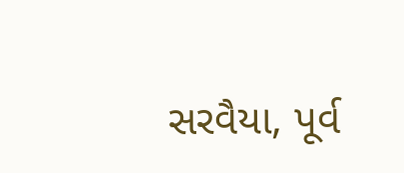સરવૈયા, પૂર્વ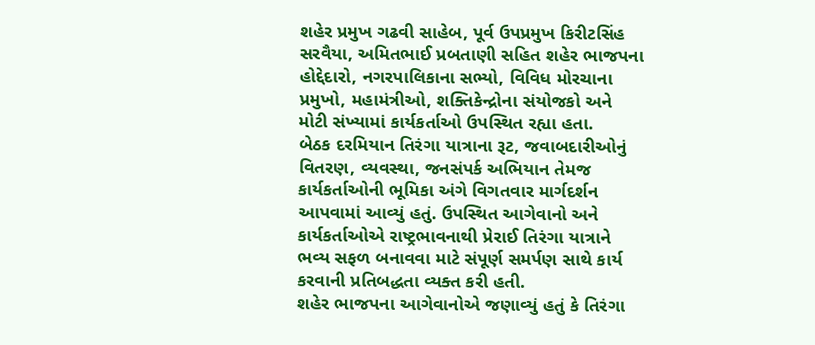શહેર પ્રમુખ ગઢવી સાહેબ, પૂર્વ ઉપપ્રમુખ કિરીટસિંહ સરવૈયા, અમિતભાઈ પ્રબતાણી સહિત શહેર ભાજપના હોદ્દેદારો, નગરપાલિકાના સભ્યો, વિવિધ મોરચાના પ્રમુખો, મહામંત્રીઓ, શક્તિકેન્દ્રોના સંયોજકો અને મોટી સંખ્યામાં કાર્યકર્તાઓ ઉપસ્થિત રહ્યા હતા.
બેઠક દરમિયાન તિરંગા યાત્રાના રૂટ, જવાબદારીઓનું વિતરણ, વ્યવસ્થા, જનસંપર્ક અભિયાન તેમજ કાર્યકર્તાઓની ભૂમિકા અંગે વિગતવાર માર્ગદર્શન આપવામાં આવ્યું હતું. ઉપસ્થિત આગેવાનો અને કાર્યકર્તાઓએ રાષ્ટ્રભાવનાથી પ્રેરાઈ તિરંગા યાત્રાને ભવ્ય સફળ બનાવવા માટે સંપૂર્ણ સમર્પણ સાથે કાર્ય કરવાની પ્રતિબદ્ધતા વ્યક્ત કરી હતી.
શહેર ભાજપના આગેવાનોએ જણાવ્યું હતું કે તિરંગા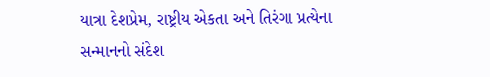યાત્રા દેશપ્રેમ, રાષ્ટ્રીય એકતા અને તિરંગા પ્રત્યેના સન્માનનો સંદેશ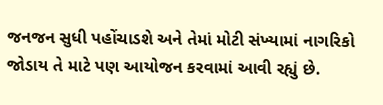જનજન સુધી પહોંચાડશે અને તેમાં મોટી સંખ્યામાં નાગરિકો જોડાય તે માટે પણ આયોજન કરવામાં આવી રહ્યું છે.